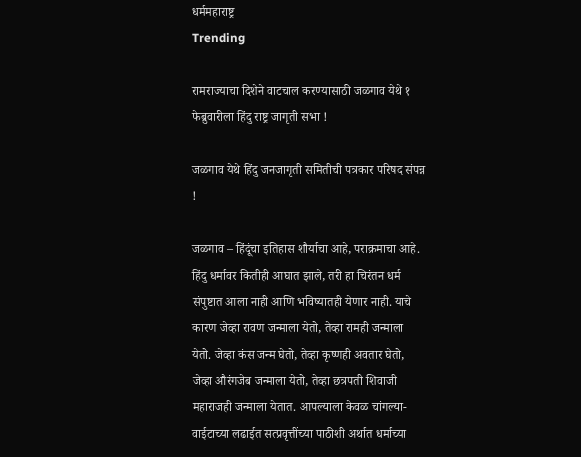धर्ममहाराष्ट्र
Trending

रामराज्याचा दिशेने वाटचाल करण्यासाठी जळगाव येथे १ फेब्रुवारीला हिंदु राष्ट्र जागृती सभा !

जळगाव येथे हिंदु जनजागृती समितीची पत्रकार परिषद संपन्न !

जळगाव – हिंदूंचा इतिहास शौर्याचा आहे, पराक्रमाचा आहे. हिंदु धर्मावर कितीही आघात झाले, तरी हा चिरंतन धर्म संपुष्टात आला नाही आणि भविष्यातही येणार नाही. याचे कारण जेव्हा रावण जन्माला येतो, तेव्हा रामही जन्माला येतो. जेव्हा कंस जन्म घेतो, तेव्हा कृष्णही अवतार घेतो, जेव्हा औरंगजेब जन्माला येतो, तेव्हा छत्रपती शिवाजी महाराजही जन्माला येतात. आपल्याला केवळ चांगल्या-वाईटाच्या लढाईत सत्प्रवृत्तींच्या पाठीशी अर्थात धर्माच्या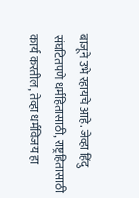बाजूने उभे रहायचे आहे. जेव्हा हिंदु संघटितपणे धर्महितासाठी, राष्ट्रहितासाठी कार्य करतील, तेव्हा धर्मविजय हा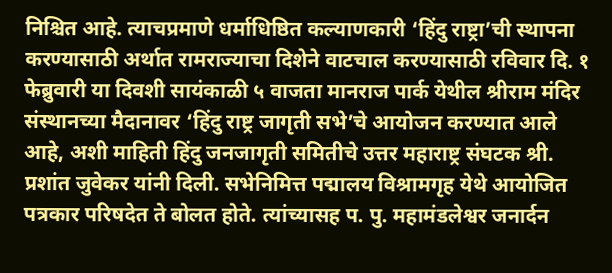निश्चित आहे. त्याचप्रमाणे धर्माधिष्ठित कल्याणकारी ‘हिंदु राष्ट्रा’ची स्थापना करण्यासाठी अर्थात रामराज्याचा दिशेने वाटचाल करण्यासाठी रविवार दि. १ फेब्रुवारी या दिवशी सायंकाळी ५ वाजता मानराज पार्क येथील श्रीराम मंदिर संस्थानच्या मैदानावर ‘हिंदु राष्ट्र जागृती सभे’चे आयोजन करण्यात आले आहे, अशी माहिती हिंदु जनजागृती समितीचे उत्तर महाराष्ट्र संघटक श्री. प्रशांत जुवेकर यांनी दिली. सभेनिमित्त पद्मालय विश्रामगृह येथे आयोजित पत्रकार परिषदेत ते बोलत होते. त्यांच्यासह प. पु. महामंडलेश्वर जनार्दन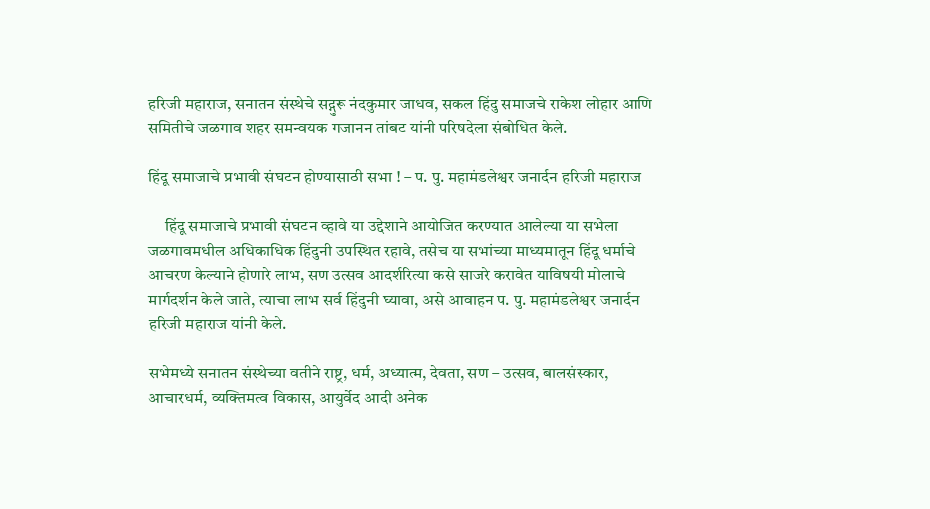हरिजी महाराज, सनातन संस्थेचे सद्गुरू नंदकुमार जाधव, सकल हिंदु समाजचे राकेश लोहार आणि समितीचे जळगाव शहर समन्वयक गजानन तांबट यांनी परिषदेला संबोधित केले.

हिंदू समाजाचे प्रभावी संघटन होण्यासाठी सभा ! – प. पु. महामंडलेश्वर जनार्दन हरिजी महाराज

     हिंदू समाजाचे प्रभावी संघटन व्हावे या उद्देशाने आयोजित करण्यात आलेल्या या सभेला जळगावमधील अधिकाधिक हिंदुनी उपस्थित रहावे, तसेच या सभांच्या माध्यमातून हिंदू धर्माचे आचरण केल्याने होणारे लाभ, सण उत्सव आदर्शरित्या कसे साजरे करावेत याविषयी मोलाचे मार्गदर्शन केले जाते, त्याचा लाभ सर्व हिंदुनी घ्यावा, असे आवाहन प. पु. महामंडलेश्वर जनार्दन हरिजी महाराज यांनी केले.

सभेमध्ये सनातन संस्थेच्या वतीने राष्ट्र, धर्म, अध्यात्म, देवता, सण – उत्सव, बालसंस्कार, आचारधर्म, व्यक्तिमत्व विकास, आयुर्वेद आदी अनेक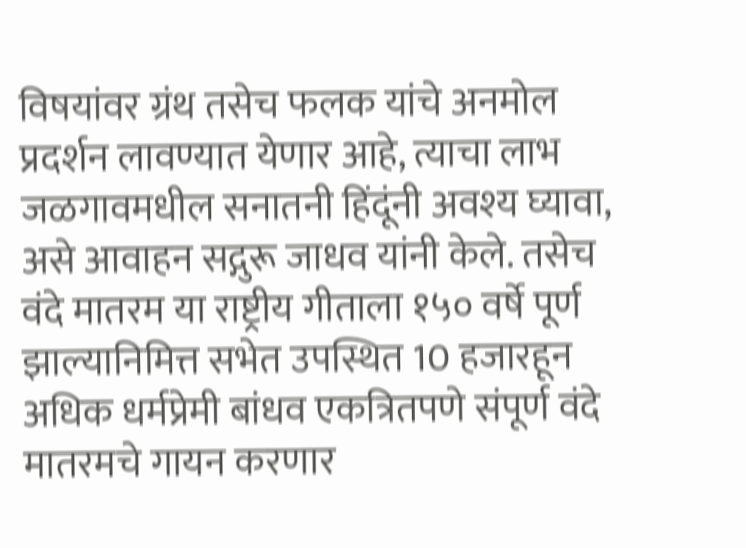विषयांवर ग्रंथ तसेच फलक यांचे अनमोल प्रदर्शन लावण्यात येणार आहे, त्याचा लाभ जळगावमधील सनातनी हिंदूंनी अवश्य घ्यावा, असे आवाहन सद्गुरू जाधव यांनी केले. तसेच वंदे मातरम या राष्ट्रीय गीताला १५० वर्षे पूर्ण झाल्यानिमित्त सभेत उपस्थित 10 हजारहून अधिक धर्मप्रेमी बांधव एकत्रितपणे संपूर्ण वंदे मातरमचे गायन करणार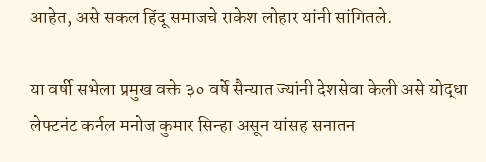आहेत, असे सकल हिंदू समाजचे राकेश लोहार यांनी सांगितले.

या वर्षी सभेला प्रमुख वक्ते ३० वर्षे सैन्यात ज्यांनी देशसेवा केली असे योद्धा लेफ्टनंट कर्नल मनोज कुमार सिन्हा असून यांसह सनातन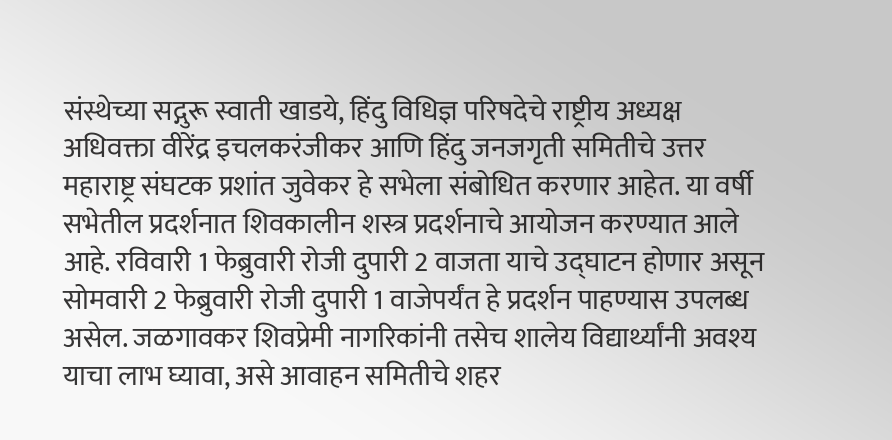संस्थेच्या सद्गुरू स्वाती खाडये, हिंदु विधिज्ञ परिषदेचे राष्ट्रीय अध्यक्ष अधिवक्ता वीरेंद्र इचलकरंजीकर आणि हिंदु जनजगृती समितीचे उत्तर महाराष्ट्र संघटक प्रशांत जुवेकर हे सभेला संबोधित करणार आहेत. या वर्षी सभेतील प्रदर्शनात शिवकालीन शस्त्र प्रदर्शनाचे आयोजन करण्यात आले आहे. रविवारी 1 फेब्रुवारी रोजी दुपारी 2 वाजता याचे उद्घाटन होणार असून सोमवारी 2 फेब्रुवारी रोजी दुपारी 1 वाजेपर्यंत हे प्रदर्शन पाहण्यास उपलब्ध असेल. जळगावकर शिवप्रेमी नागरिकांनी तसेच शालेय विद्यार्थ्यांनी अवश्य याचा लाभ घ्यावा, असे आवाहन समितीचे शहर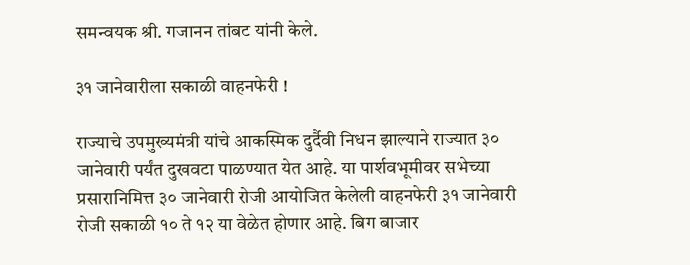समन्वयक श्री. गजानन तांबट यांनी केले.

३१ जानेवारीला सकाळी वाहनफेरी !

राज्याचे उपमुख्यमंत्री यांचे आकस्मिक दुर्दैवी निधन झाल्याने राज्यात ३० जानेवारी पर्यंत दुखवटा पाळण्यात येत आहे. या पार्शवभूमीवर सभेच्या प्रसारानिमित्त ३० जानेवारी रोजी आयोजित केलेली वाहनफेरी ३१ जानेवारी रोजी सकाळी १० ते १२ या वेळेत होणार आहे. बिग बाजार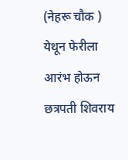(नेहरू चौक ) येथून फेरीला आरंभ होऊन छत्रपती शिवराय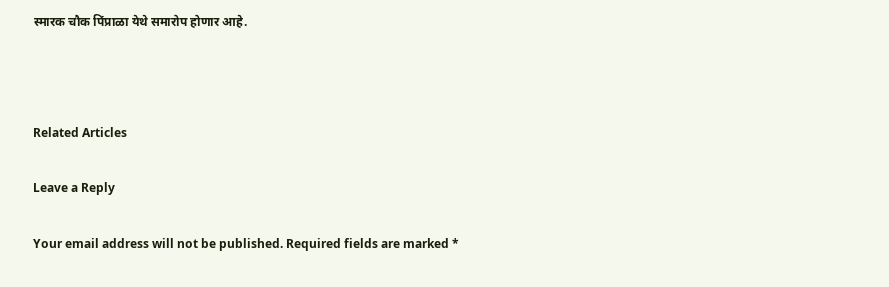स्मारक चौक पिंप्राळा येथे समारोप होणार आहे.



Related Articles

Leave a Reply

Your email address will not be published. Required fields are marked *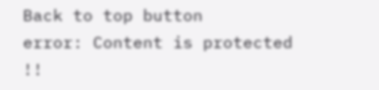Back to top button
error: Content is protected !!